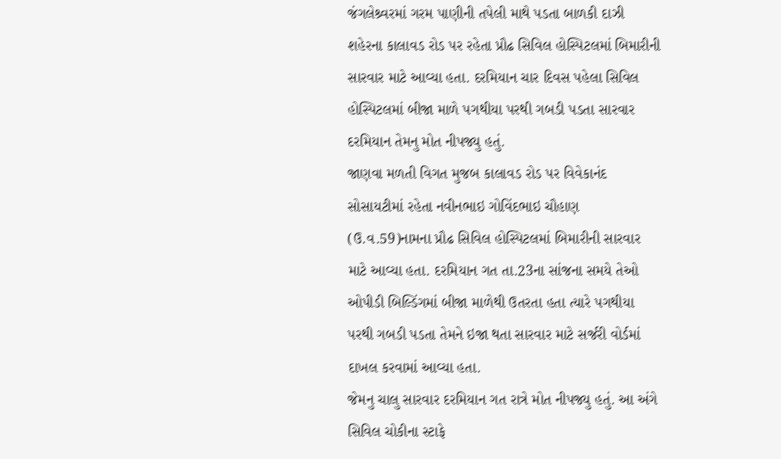જંગલેશ્ર્વરમાં ગરમ પાણીની તપેલી માથે પડતા બાળકી દાઝી
શહેરના કાલાવડ રોડ પર રહેતા પ્રૌઢ સિવિલ હોસ્પિટલમાં બિમારીની સારવાર માટે આવ્યા હતા. દરમિયાન ચાર દિવસ પહેલા સિવિલ હોસ્પિટલમાં બીજા માળે પગથીયા પરથી ગબડી પડતા સારવાર દરમિયાન તેમનુ મોત નીપજ્યુ હતું.
જાણવા મળતી વિગત મુજબ કાલાવડ રોડ પર વિવેકાનંદ સોસાયટીમાં રહેતા નવીનભાઇ ગોવિંદભાઇ ચૌહાણ (ઉ.વ.59)નામના પ્રૌઢ સિવિલ હોસ્પિટલમાં બિમારીની સારવાર માટે આવ્યા હતા. દરમિયાન ગત તા.23ના સાંજના સમયે તેઓ ઓપીડી બિલ્ડિંગમાં બીજા માળેથી ઉતરતા હતા ત્યારે પગથીયા પરથી ગબડી પડતા તેમને ઇજા થતા સારવાર માટે સર્જરી વોર્ડમાં દાખલ કરવામાં આવ્યા હતા.
જેમનુ ચાલુ સારવાર દરમિયાન ગત રાત્રે મોત નીપજ્યુ હતું. આ અંગે સિવિલ ચોકીના સ્ટાફે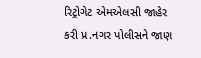રિટ્રોગેટ એમએલસી જાહેર કરી પ્ર.નગર પોલીસને જાણ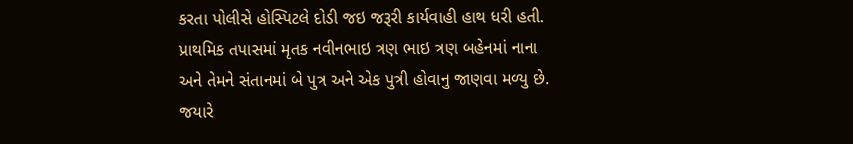કરતા પોલીસે હોસ્પિટલે દોડી જઇ જરૂરી કાર્યવાહી હાથ ધરી હતી. પ્રાથમિક તપાસમાં મૃતક નવીનભાઇ ત્રણ ભાઇ ત્રણ બહેનમાં નાના અને તેમને સંતાનમાં બે પુત્ર અને એક પુત્રી હોવાનુ જાણવા મળ્યુ છે.
જયારે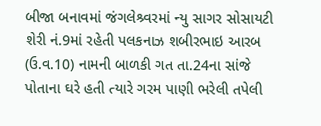બીજા બનાવમાં જંગલેશ્ર્વરમાં ન્યુ સાગર સોસાયટી શેરી નં.9માં રહેતી પલકનાઝ શબીરભાઇ આરબ (ઉ.વ.10) નામની બાળકી ગત તા.24ના સાંજે પોતાના ઘરે હતી ત્યારે ગરમ પાણી ભરેલી તપેલી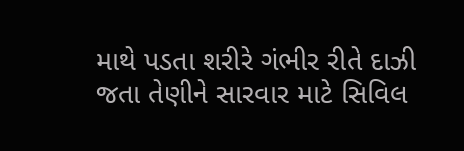માથે પડતા શરીરે ગંભીર રીતે દાઝી જતા તેણીને સારવાર માટે સિવિલ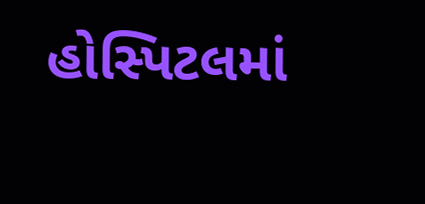હોસ્પિટલમાં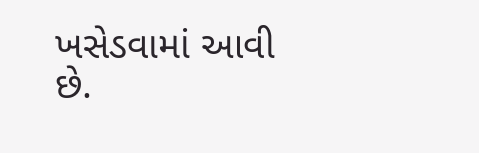ખસેડવામાં આવી છે.